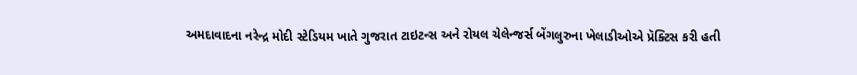અમદાવાદના નરેન્દ્ર મોદી સ્ટેડિયમ ખાતે ગુજરાત ટાઇટન્સ અને રોયલ ચેલેન્જર્સ બેંગલુરુના ખેલાડીઓએ પ્રૅક્ટિસ કરી હતી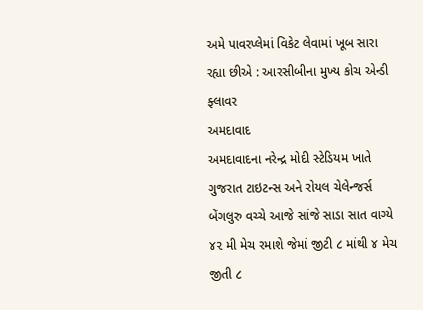અમે પાવરપ્લેમાં વિકેટ લેવામાં ખૂબ સારા રહ્યા છીએ : આરસીબીના મુખ્ય કોચ એન્ડી ફ્લાવર
અમદાવાદ
અમદાવાદના નરેન્દ્ર મોદી સ્ટેડિયમ ખાતે ગુજરાત ટાઇટન્સ અને રોયલ ચેલેન્જર્સ બેંગલુરુ વચ્ચે આજે સાંજે સાડા સાત વાગ્યે ૪૨ મી મેચ રમાશે જેમાં જીટી ૮ માંથી ૪ મેચ જીતી ૮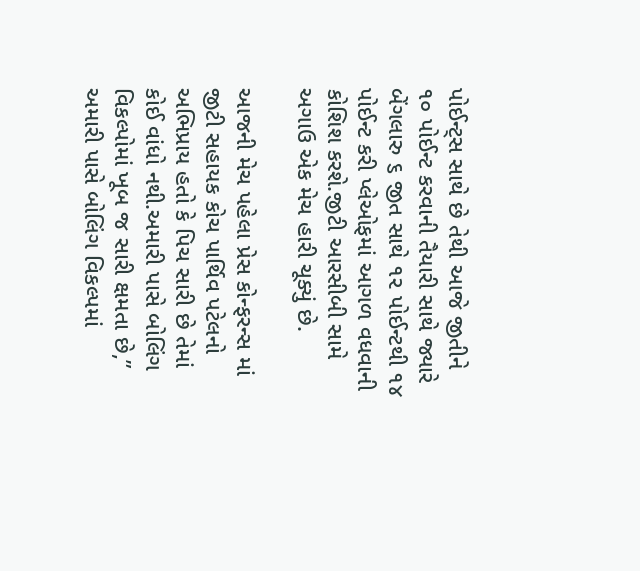પોઈન્ટ્સ સાથે છે તેથી આજે જીતીને ૧૦ પોઈન્ટ કરવાની તૈયારી સાથે જ્યારે બેંગલારુ ૬ જીત સાથે ૧૨ પોઈન્ટથી ૧૪ પોઈન્ટ કરી પ્લેઓફમાં આગળ વધવાની કોશિશ કરશે.જીટી આરસીબી સામે અગાઉ એક મેચ હારી ચૂક્યું છે.

આજની મેચ પહેલા પ્રેસ કોન્ફરન્સ માં જીટી સહાયક કોચ પાર્થિવ પટેલનો અભિપ્રાય હતો કે પિચ સારી છે તેમાં કોઈ વાંધો નથી.અમારી પાસે બોલિંગ વિકલ્પોમાં ખૂબ જ સારી ક્ષમતા છે,” અમારી પાસે બોલિંગ વિકલ્પમાં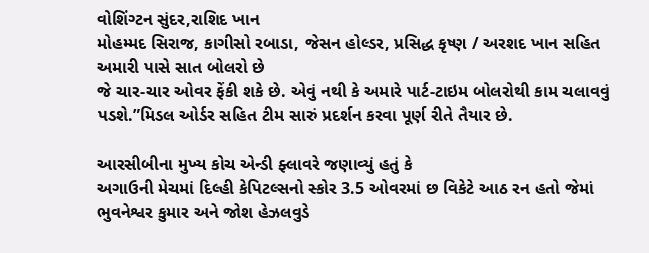વોશિંગ્ટન સુંદર,રાશિદ ખાન
મોહમ્મદ સિરાજ, કાગીસો રબાડા, જેસન હોલ્ડર, પ્રસિદ્ધ કૃષ્ણ / અરશદ ખાન સહિત અમારી પાસે સાત બોલરો છે
જે ચાર-ચાર ઓવર ફેંકી શકે છે. એવું નથી કે અમારે પાર્ટ-ટાઇમ બોલરોથી કામ ચલાવવું પડશે.”મિડલ ઓર્ડર સહિત ટીમ સારું પ્રદર્શન કરવા પૂર્ણ રીતે તૈયાર છે.

આરસીબીના મુખ્ય કોચ એન્ડી ફ્લાવરે જણાવ્યું હતું કે
અગાઉની મેચમાં દિલ્હી કેપિટલ્સનો સ્કોર 3.5 ઓવરમાં છ વિકેટે આઠ રન હતો જેમાં ભુવનેશ્વર કુમાર અને જોશ હેઝલવુડે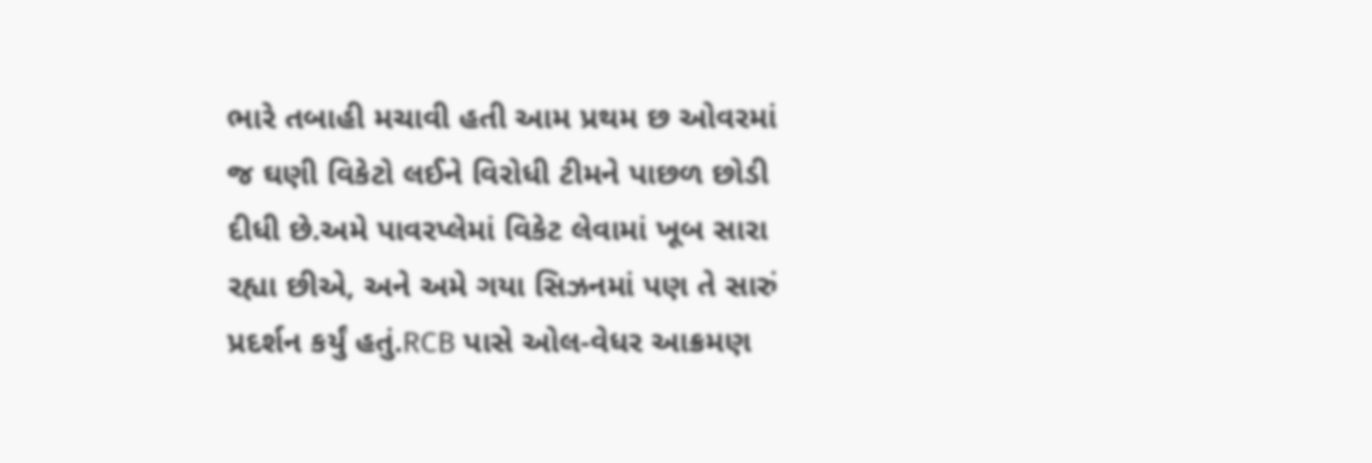ભારે તબાહી મચાવી હતી આમ પ્રથમ છ ઓવરમાં જ ઘણી વિકેટો લઈને વિરોધી ટીમને પાછળ છોડી દીધી છે.અમે પાવરપ્લેમાં વિકેટ લેવામાં ખૂબ સારા રહ્યા છીએ, અને અમે ગયા સિઝનમાં પણ તે સારું પ્રદર્શન કર્યું હતું.RCB પાસે ઓલ-વેધર આક્રમણ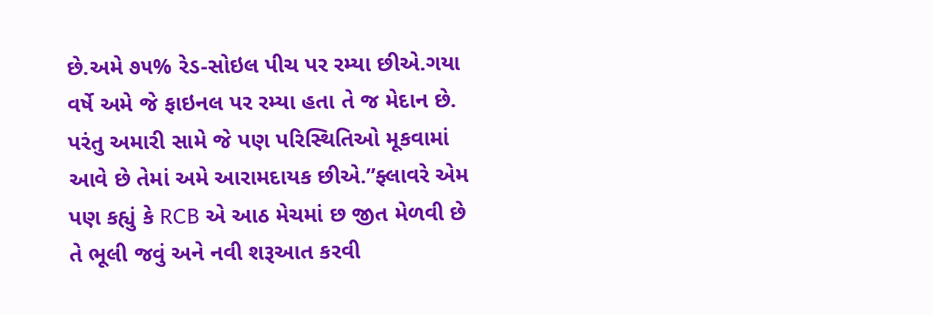છે.અમે ૭૫% રેડ-સોઇલ પીચ પર રમ્યા છીએ.ગયા વર્ષે અમે જે ફાઇનલ પર રમ્યા હતા તે જ મેદાન છે. પરંતુ અમારી સામે જે પણ પરિસ્થિતિઓ મૂકવામાં આવે છે તેમાં અમે આરામદાયક છીએ.”ફ્લાવરે એમ પણ કહ્યું કે RCB એ આઠ મેચમાં છ જીત મેળવી છે તે ભૂલી જવું અને નવી શરૂઆત કરવી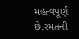મહત્વપૂર્ણ છે.રમતની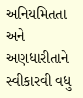અનિયમિતતા અને અણધારીતાને સ્વીકારવી વધુ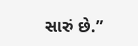સારું છે.”